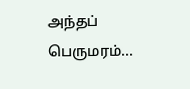அந்தப் பெருமரம்...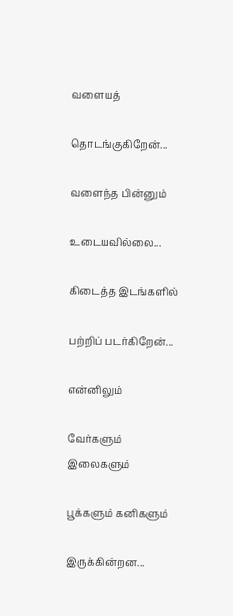வளையத்

தொடங்குகிறேன்...

வளைந்த பின்னும்

உடையவில்லை...

கிடைத்த இடங்களில்

பற்றிப் படர்கிறேன்...

என்னிலும்

வேர்களும் இலைகளும்

பூக்களும் கனிகளும்

இருக்கின்றன...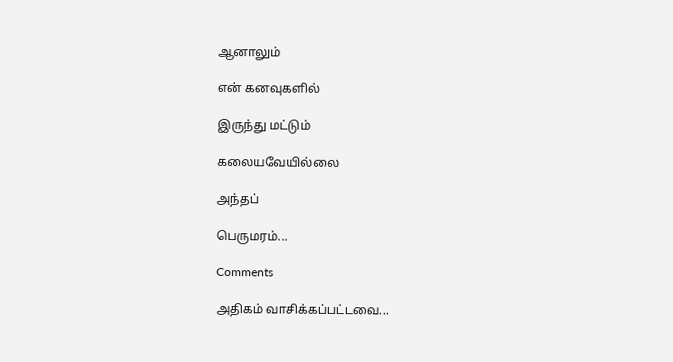ஆனாலும்

என் கனவுகளில்

இருந்து மட்டும்

கலையவேயில்லை

அந்தப்

பெருமரம்...

Comments

அதிகம் வாசிக்கப்பட்டவை...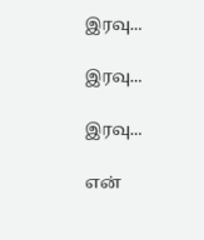இரவு...

இரவு...

இரவு...

என்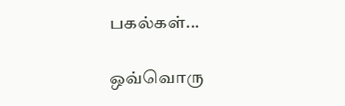பகல்கள்...

ஒவ்வொரு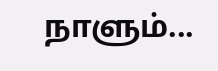நாளும்...